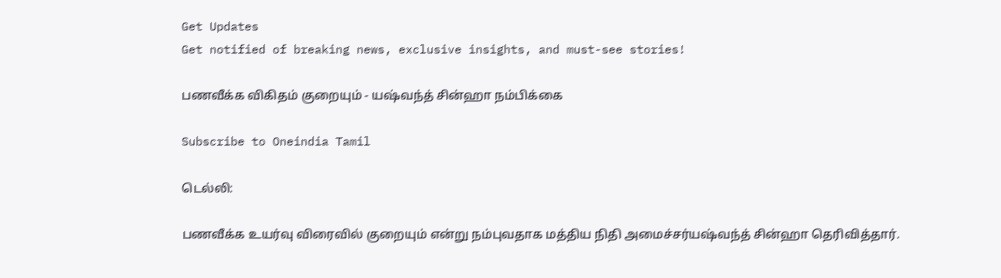Get Updates
Get notified of breaking news, exclusive insights, and must-see stories!

பணவீக்க விகிதம் குறையும் - யஷ்வந்த் சின்ஹா நம்பிக்கை

Subscribe to Oneindia Tamil

டெல்லி:

பணவீக்க உயர்வு விரைவில் குறையும் என்று நம்புவதாக மத்திய நிதி அமைச்சர்யஷ்வந்த் சின்ஹா தெரிவித்தார்.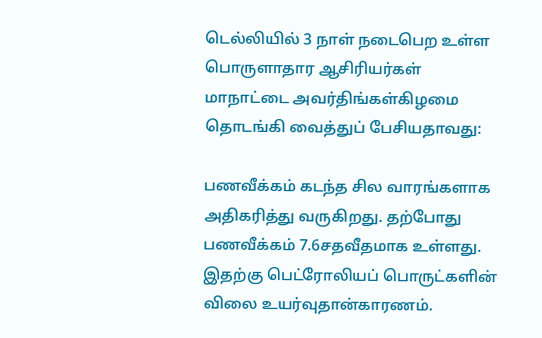டெல்லியில் 3 நாள் நடைபெற உள்ள பொருளாதார ஆசிரியர்கள் மாநாட்டை அவர்திங்கள்கிழமை தொடங்கி வைத்துப் பேசியதாவது:

பணவீக்கம் கடந்த சில வாரங்களாக அதிகரித்து வருகிறது. தற்போது பணவீக்கம் 7.6சதவீதமாக உள்ளது. இதற்கு பெட்ரோலியப் பொருட்களின் விலை உயர்வுதான்காரணம்.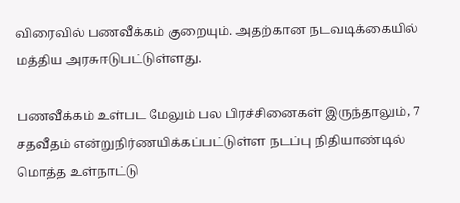விரைவில் பணவீக்கம் குறையும். அதற்கான நடவடிக்கையில் மத்திய அரசுஈடுபட்டுள்ளது.

பணவீக்கம் உள்பட மேலும் பல பிரச்சினைகள் இருந்தாலும், 7 சதவீதம் என்றுநிர்ணயிக்கப்பட்டுள்ள நடப்பு நிதியாண்டில் மொத்த உள்நாட்டு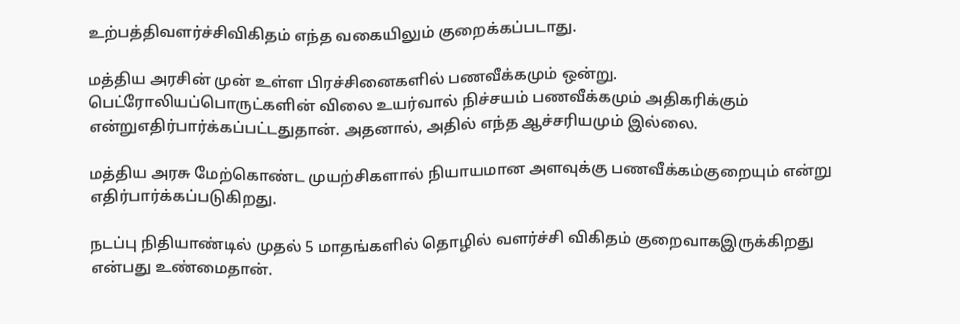உற்பத்திவளர்ச்சிவிகிதம் எந்த வகையிலும் குறைக்கப்படாது.

மத்திய அரசின் முன் உள்ள பிரச்சினைகளில் பணவீக்கமும் ஒன்று. பெட்ரோலியப்பொருட்களின் விலை உயர்வால் நிச்சயம் பணவீக்கமும் அதிகரிக்கும் என்றுஎதிர்பார்க்கப்பட்டதுதான். அதனால், அதில் எந்த ஆச்சரியமும் இல்லை.

மத்திய அரசு மேற்கொண்ட முயற்சிகளால் நியாயமான அளவுக்கு பணவீக்கம்குறையும் என்று எதிர்பார்க்கப்படுகிறது.

நடப்பு நிதியாண்டில் முதல் 5 மாதங்களில் தொழில் வளர்ச்சி விகிதம் குறைவாகஇருக்கிறது என்பது உண்மைதான்.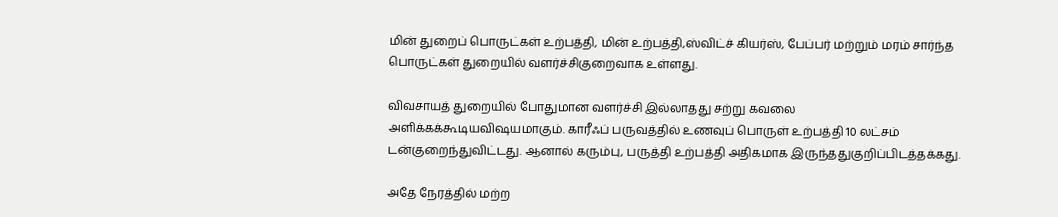மின் துறைப் பொருட்கள் உற்பத்தி, மின் உற்பத்தி,ஸ்விட்ச் கியர்ஸ், பேப்பர் மற்றும் மரம் சார்ந்த பொருட்கள் துறையில் வளர்ச்சிகுறைவாக உள்ளது.

விவசாயத் துறையில் போதுமான வளர்ச்சி இல்லாதது சற்று கவலை அளிக்கக்கூடியவிஷயமாகும். காரீஃப் பருவத்தில் உணவுப் பொருள் உற்பத்தி 10 லட்சம் டன்குறைந்துவிட்டது. ஆனால் கரும்பு, பருத்தி உற்பத்தி அதிகமாக இருந்ததுகுறிப்பிடத்தக்கது.

அதே நேரத்தில் மற்ற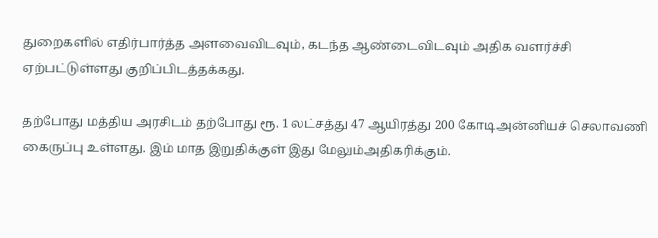துறைகளில் எதிர்பார்த்த அளவைவிடவும், கடந்த ஆண்டைவிடவும் அதிக வளர்ச்சி ஏற்பட்டுள்ளது குறிப்பிடத்தக்கது.

தற்போது மத்திய அரசிடம் தற்போது ரூ. 1 லட்சத்து 47 ஆயிரத்து 200 கோடிஅன்னியச் செலாவணி கைருப்பு உள்ளது. இம் மாத இறுதிக்குள் இது மேலும்அதிகரிக்கும்.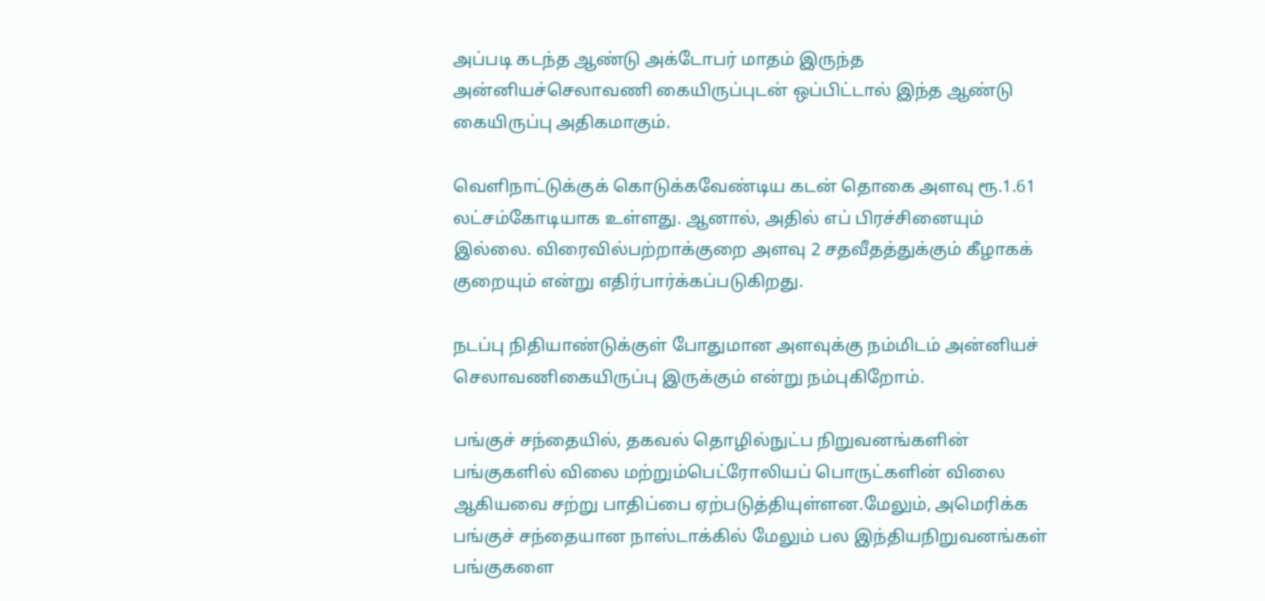அப்படி கடந்த ஆண்டு அக்டோபர் மாதம் இருந்த அன்னியச்செலாவணி கையிருப்புடன் ஒப்பிட்டால் இந்த ஆண்டு கையிருப்பு அதிகமாகும்.

வெளிநாட்டுக்குக் கொடுக்கவேண்டிய கடன் தொகை அளவு ரூ.1.61 லட்சம்கோடியாக உள்ளது. ஆனால், அதில் எப் பிரச்சினையும் இல்லை. விரைவில்பற்றாக்குறை அளவு 2 சதவீதத்துக்கும் கீழாகக் குறையும் என்று எதிர்பார்க்கப்படுகிறது.

நடப்பு நிதியாண்டுக்குள் போதுமான அளவுக்கு நம்மிடம் அன்னியச் செலாவணிகையிருப்பு இருக்கும் என்று நம்புகிறோம்.

பங்குச் சந்தையில், தகவல் தொழில்நுட்ப நிறுவனங்களின் பங்குகளில் விலை மற்றும்பெட்ரோலியப் பொருட்களின் விலை ஆகியவை சற்று பாதிப்பை ஏற்படுத்தியுள்ளன.மேலும், அமெரிக்க பங்குச் சந்தையான நாஸ்டாக்கில் மேலும் பல இந்தியநிறுவனங்கள் பங்குகளை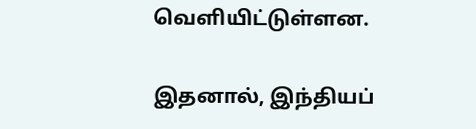வெளியிட்டுள்ளன.

இதனால், இந்தியப்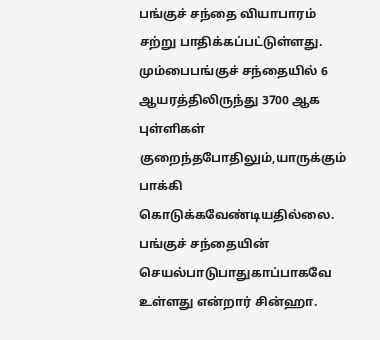பங்குச் சந்தை வியாபாரம் சற்று பாதிக்கப்பட்டுள்ளது. மும்பைபங்குச் சந்தையில் 6 ஆயரத்திலிருந்து 3700 ஆக புள்ளிகள் குறைந்தபோதிலும்,யாருக்கும் பாக்கி கொடுக்கவேண்டியதில்லை. பங்குச் சந்தையின் செயல்பாடுபாதுகாப்பாகவே உள்ளது என்றார் சின்ஹா.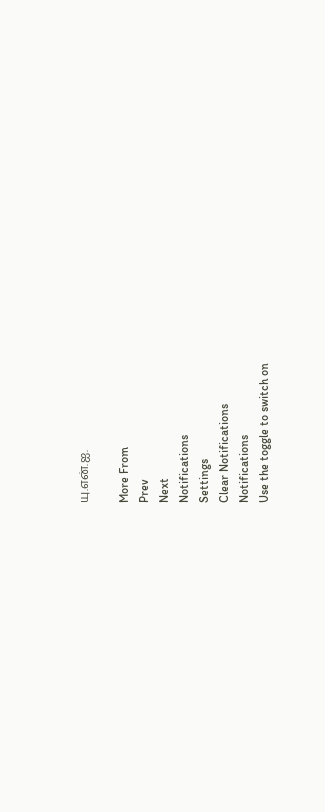யு.என்.ஐ.

More From
Prev
Next
Notifications
Settings
Clear Notifications
Notifications
Use the toggle to switch on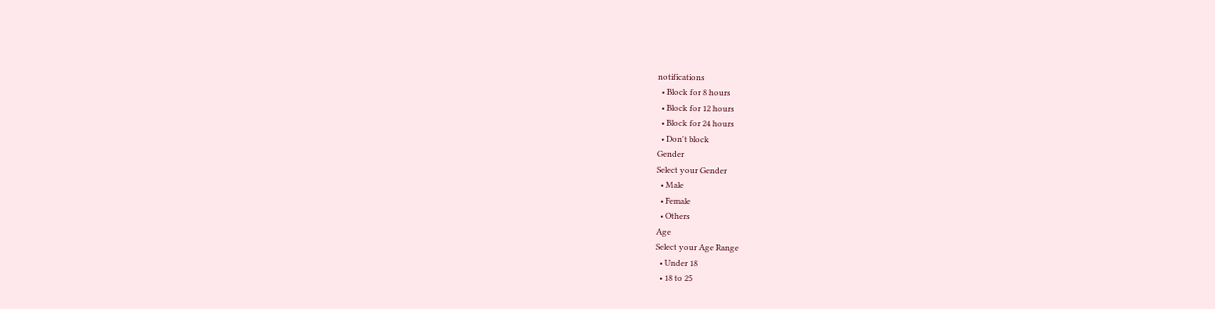notifications
  • Block for 8 hours
  • Block for 12 hours
  • Block for 24 hours
  • Don't block
Gender
Select your Gender
  • Male
  • Female
  • Others
Age
Select your Age Range
  • Under 18
  • 18 to 25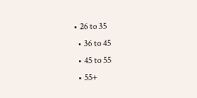• 26 to 35
  • 36 to 45
  • 45 to 55
  • 55+